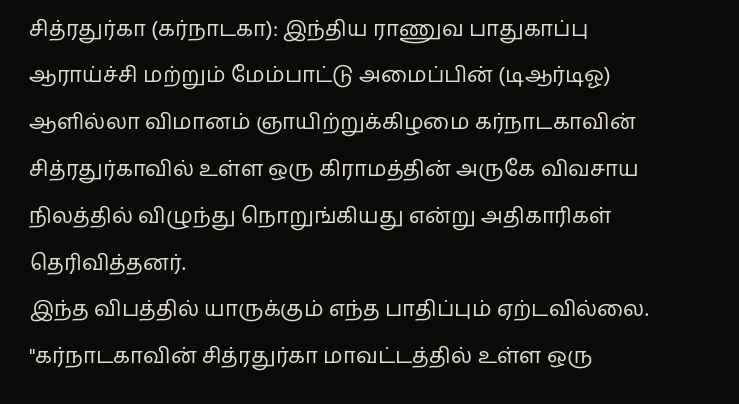சித்ரதுர்கா (கர்நாடகா): இந்திய ராணுவ பாதுகாப்பு ஆராய்ச்சி மற்றும் மேம்பாட்டு அமைப்பின் (டிஆர்டிஓ) ஆளில்லா விமானம் ஞாயிற்றுக்கிழமை கர்நாடகாவின் சித்ரதுர்காவில் உள்ள ஒரு கிராமத்தின் அருகே விவசாய நிலத்தில் விழுந்து நொறுங்கியது என்று அதிகாரிகள் தெரிவித்தனர்.
இந்த விபத்தில் யாருக்கும் எந்த பாதிப்பும் ஏற்டவில்லை.
"கர்நாடகாவின் சித்ரதுர்கா மாவட்டத்தில் உள்ள ஒரு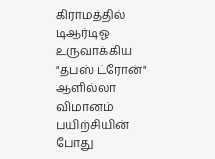கிராமத்தில் டிஆர்டிஓ உருவாக்கிய "தபஸ் ட்ரோன்" ஆளில்லா விமானம் பயிற்சியின் போது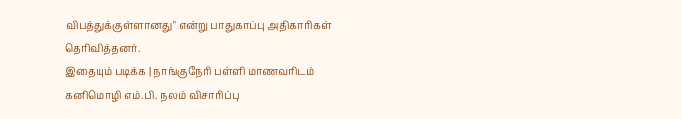விபத்துக்குள்ளானது" என்று பாதுகாப்பு அதிகாரிகள் தெரிவித்தனர்.
இதையும் படிக்க | நாங்குநேரி பள்ளி மாணவரிடம் கனிமொழி எம்.பி. நலம் விசாரிப்பு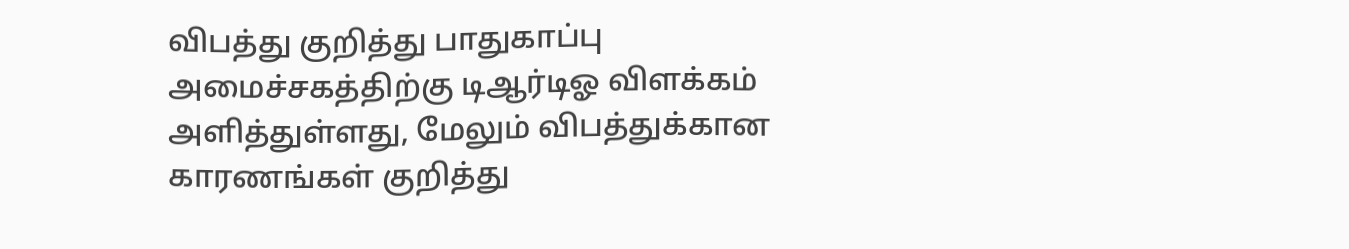விபத்து குறித்து பாதுகாப்பு அமைச்சகத்திற்கு டிஆர்டிஓ விளக்கம் அளித்துள்ளது, மேலும் விபத்துக்கான காரணங்கள் குறித்து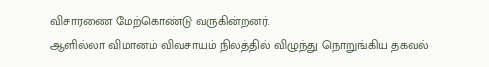விசாரணை மேற்கொண்டு வருகின்றனர்.
ஆளில்லா விமானம் விவசாயம் நிலத்தில் விழுந்து நொறுங்கிய தகவல்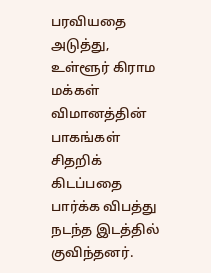பரவியதை அடுத்து, உள்ளூர் கிராம மக்கள் விமானத்தின் பாகங்கள் சிதறிக் கிடப்பதை பார்க்க விபத்து நடந்த இடத்தில் குவிந்தனர்.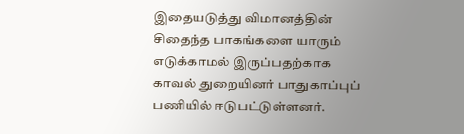இதையடுத்து விமானத்தின் சிதைந்த பாகங்களை யாரும் எடுக்காமல் இருப்பதற்காக காவல் துறையினர் பாதுகாப்புப் பணியில் ஈடுபட்டுள்ளனர்.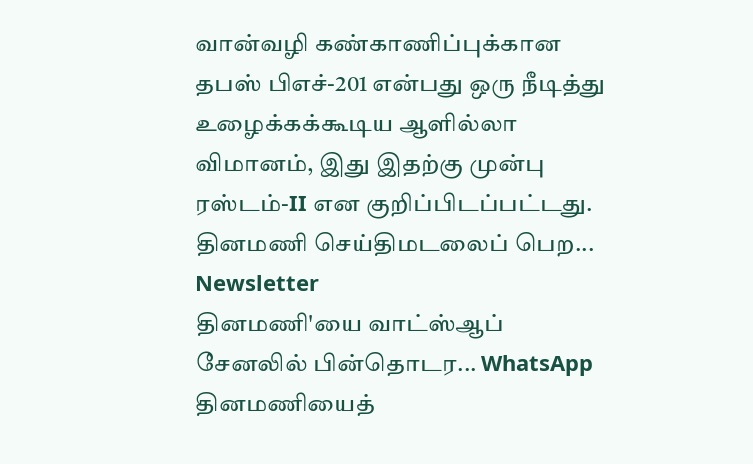வான்வழி கண்காணிப்புக்கான தபஸ் பிஎச்-201 என்பது ஒரு நீடித்து உழைக்கக்கூடிய ஆளில்லா விமானம், இது இதற்கு முன்பு ரஸ்டம்-II என குறிப்பிடப்பட்டது.
தினமணி செய்திமடலைப் பெற... Newsletter
தினமணி'யை வாட்ஸ்ஆப் சேனலில் பின்தொடர... WhatsApp
தினமணியைத்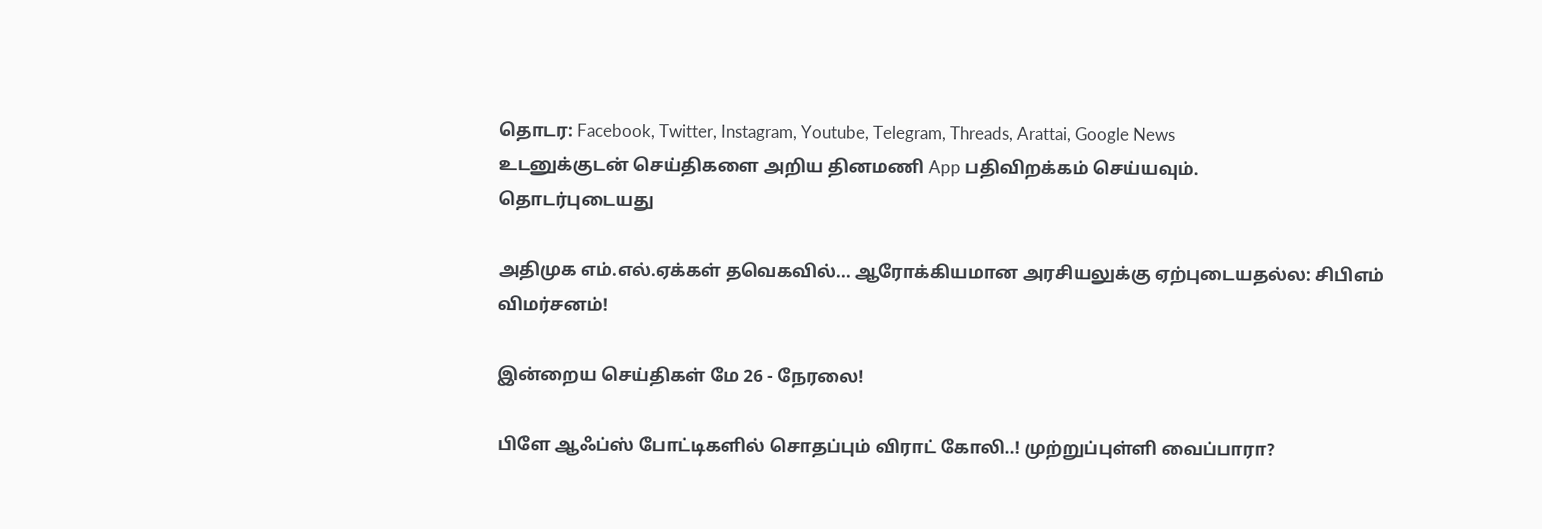தொடர: Facebook, Twitter, Instagram, Youtube, Telegram, Threads, Arattai, Google News
உடனுக்குடன் செய்திகளை அறிய தினமணி App பதிவிறக்கம் செய்யவும்.
தொடர்புடையது

அதிமுக எம்.எல்.ஏக்கள் தவெகவில்... ஆரோக்கியமான அரசியலுக்கு ஏற்புடையதல்ல: சிபிஎம் விமர்சனம்!

இன்றைய செய்திகள் மே 26 - நேரலை!

பிளே ஆஃப்ஸ் போட்டிகளில் சொதப்பும் விராட் கோலி..! முற்றுப்புள்ளி வைப்பாரா?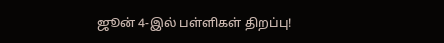ஜூன் 4-இல் பள்ளிகள் திறப்பு!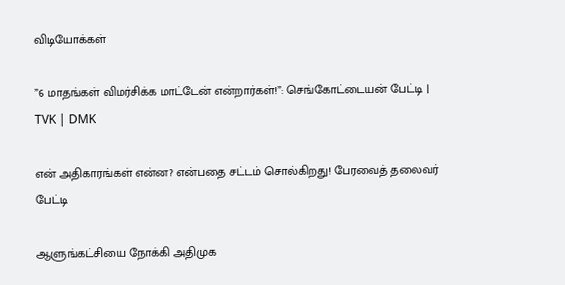விடியோக்கள்

”6 மாதங்கள் விமர்சிக்க மாட்டேன் என்றார்கள்!”: செங்கோட்டையன் பேட்டி | TVK | DMK

என் அதிகாரங்கள் என்ன? என்பதை சட்டம் சொல்கிறது! பேரவைத் தலைவர் பேட்டி

ஆளுங்கட்சியை நோக்கி அதிமுக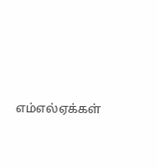எம்எல்ஏக்கள்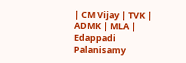| CM Vijay | TVK | ADMK | MLA | Edappadi Palanisamy